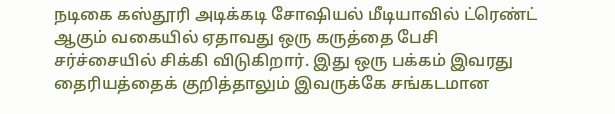நடிகை கஸ்தூரி அடிக்கடி சோஷியல் மீடியாவில் ட்ரெண்ட் ஆகும் வகையில் ஏதாவது ஒரு கருத்தை பேசி சர்ச்சையில் சிக்கி விடுகிறார். இது ஒரு பக்கம் இவரது தைரியத்தைக் குறித்தாலும் இவருக்கே சங்கடமான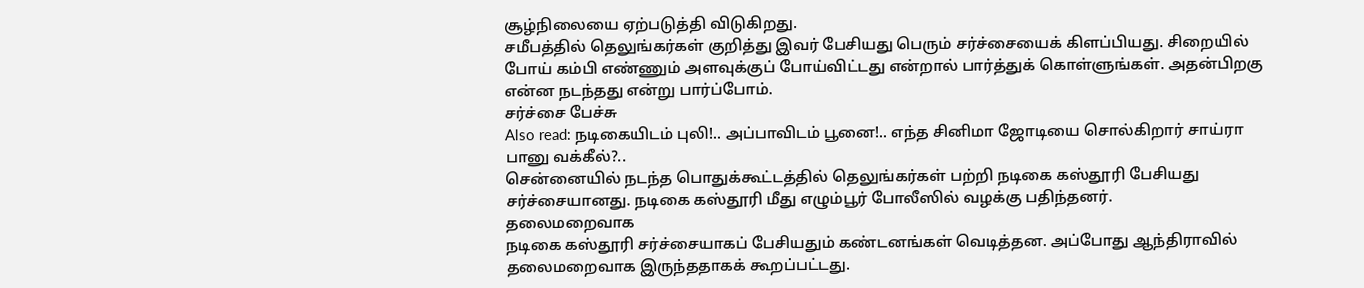சூழ்நிலையை ஏற்படுத்தி விடுகிறது.
சமீபத்தில் தெலுங்கர்கள் குறித்து இவர் பேசியது பெரும் சர்ச்சையைக் கிளப்பியது. சிறையில் போய் கம்பி எண்ணும் அளவுக்குப் போய்விட்டது என்றால் பார்த்துக் கொள்ளுங்கள். அதன்பிறகு என்ன நடந்தது என்று பார்ப்போம்.
சர்ச்சை பேச்சு
Also read: நடிகையிடம் புலி!.. அப்பாவிடம் பூனை!.. எந்த சினிமா ஜோடியை சொல்கிறார் சாய்ரா பானு வக்கீல்?..
சென்னையில் நடந்த பொதுக்கூட்டத்தில் தெலுங்கர்கள் பற்றி நடிகை கஸ்தூரி பேசியது சர்ச்சையானது. நடிகை கஸ்தூரி மீது எழும்பூர் போலீஸில் வழக்கு பதிந்தனர்.
தலைமறைவாக
நடிகை கஸ்தூரி சர்ச்சையாகப் பேசியதும் கண்டனங்கள் வெடித்தன. அப்போது ஆந்திராவில் தலைமறைவாக இருந்ததாகக் கூறப்பட்டது.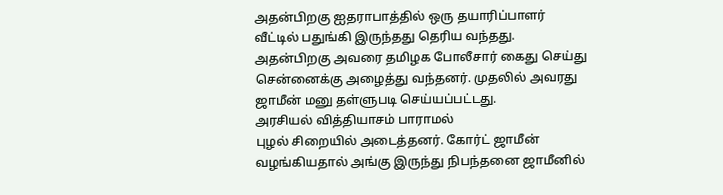அதன்பிறகு ஐதராபாத்தில் ஒரு தயாரிப்பாளர் வீட்டில் பதுங்கி இருந்தது தெரிய வந்தது.
அதன்பிறகு அவரை தமிழக போலீசார் கைது செய்து சென்னைக்கு அழைத்து வந்தனர். முதலில் அவரது ஜாமீன் மனு தள்ளுபடி செய்யப்பட்டது.
அரசியல் வித்தியாசம் பாராமல்
புழல் சிறையில் அடைத்தனர். கோர்ட் ஜாமீன் வழங்கியதால் அங்கு இருந்து நிபந்தனை ஜாமீனில்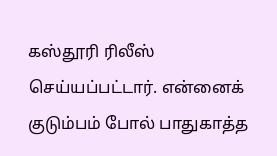கஸ்தூரி ரிலீஸ் செய்யப்பட்டார். என்னைக் குடும்பம் போல் பாதுகாத்த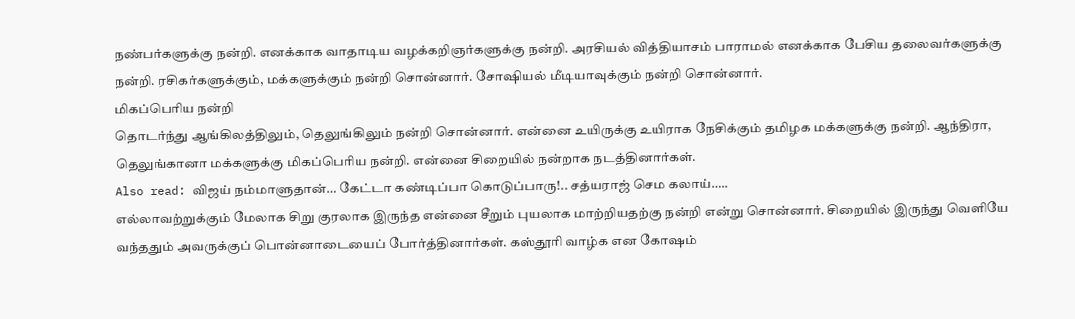நண்பர்களுக்கு நன்றி. எனக்காக வாதாடிய வழக்கறிஞர்களுக்கு நன்றி. அரசியல் வித்தியாசம் பாராமல் எனக்காக பேசிய தலைவர்களுக்கு நன்றி. ரசிகர்களுக்கும், மக்களுக்கும் நன்றி சொன்னார். சோஷியல் மீடியாவுக்கும் நன்றி சொன்னார்.
மிகப்பெரிய நன்றி
தொடர்ந்து ஆங்கிலத்திலும், தெலுங்கிலும் நன்றி சொன்னார். என்னை உயிருக்கு உயிராக நேசிக்கும் தமிழக மக்களுக்கு நன்றி. ஆந்திரா, தெலுங்கானா மக்களுக்கு மிகப்பெரிய நன்றி. என்னை சிறையில் நன்றாக நடத்தினார்கள்.
Also read: விஜய் நம்மாளுதான்… கேட்டா கண்டிப்பா கொடுப்பாரு!.. சத்யராஜ் செம கலாய்…..
எல்லாவற்றுக்கும் மேலாக சிறு குரலாக இருந்த என்னை சீறும் புயலாக மாற்றியதற்கு நன்றி என்று சொன்னார். சிறையில் இருந்து வெளியே வந்ததும் அவருக்குப் பொன்னாடையைப் போர்த்தினார்கள். கஸ்தூரி வாழ்க என கோஷம்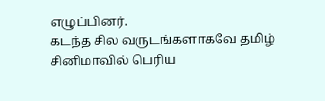எழுப்பினர்.
கடந்த சில வருடங்களாகவே தமிழ் சினிமாவில் பெரிய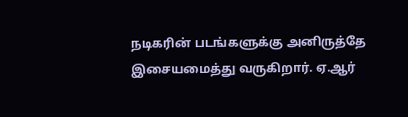நடிகரின் படங்களுக்கு அனிருத்தே இசையமைத்து வருகிறார். ஏ.ஆர்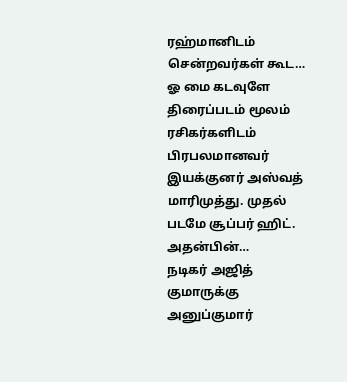ரஹ்மானிடம் சென்றவர்கள் கூட…
ஓ மை கடவுளே திரைப்படம் மூலம் ரசிகர்களிடம் பிரபலமானவர் இயக்குனர் அஸ்வத் மாரிமுத்து. முதல் படமே சூப்பர் ஹிட். அதன்பின்…
நடிகர் அஜித் குமாருக்கு அனுப்குமார்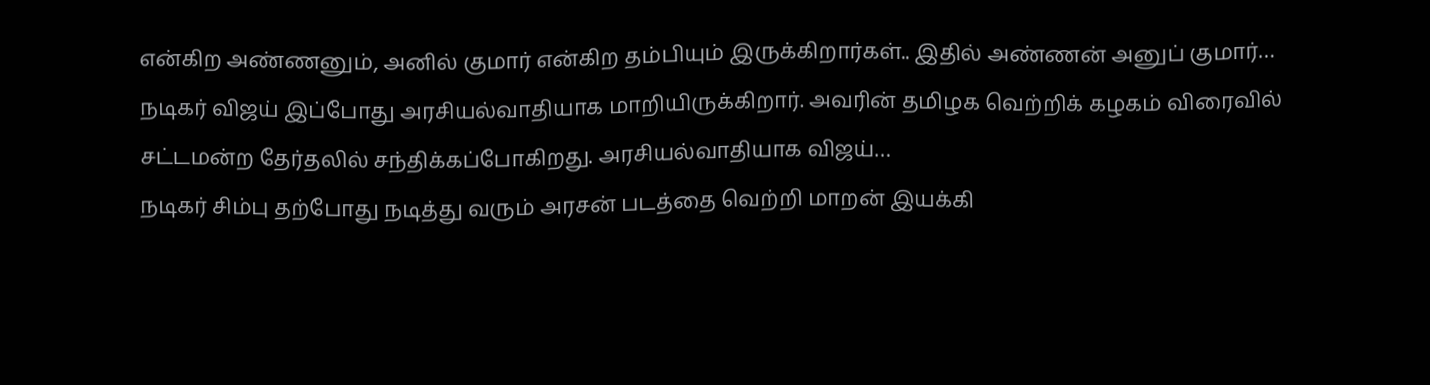என்கிற அண்ணனும், அனில் குமார் என்கிற தம்பியும் இருக்கிறார்கள்.. இதில் அண்ணன் அனுப் குமார்…
நடிகர் விஜய் இப்போது அரசியல்வாதியாக மாறியிருக்கிறார். அவரின் தமிழக வெற்றிக் கழகம் விரைவில் சட்டமன்ற தேர்தலில் சந்திக்கப்போகிறது. அரசியல்வாதியாக விஜய்…
நடிகர் சிம்பு தற்போது நடித்து வரும் அரசன் படத்தை வெற்றி மாறன் இயக்கி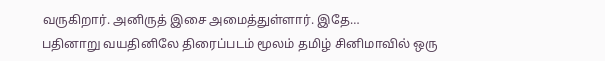வருகிறார். அனிருத் இசை அமைத்துள்ளார். இதே…
பதினாறு வயதினிலே திரைப்படம் மூலம் தமிழ் சினிமாவில் ஒரு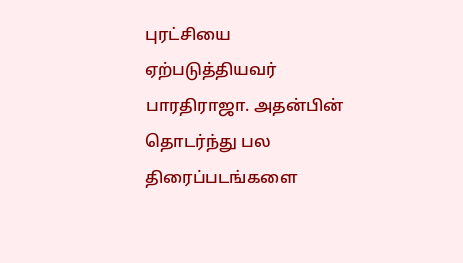புரட்சியை ஏற்படுத்தியவர் பாரதிராஜா. அதன்பின் தொடர்ந்து பல திரைப்படங்களை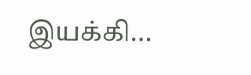இயக்கி…